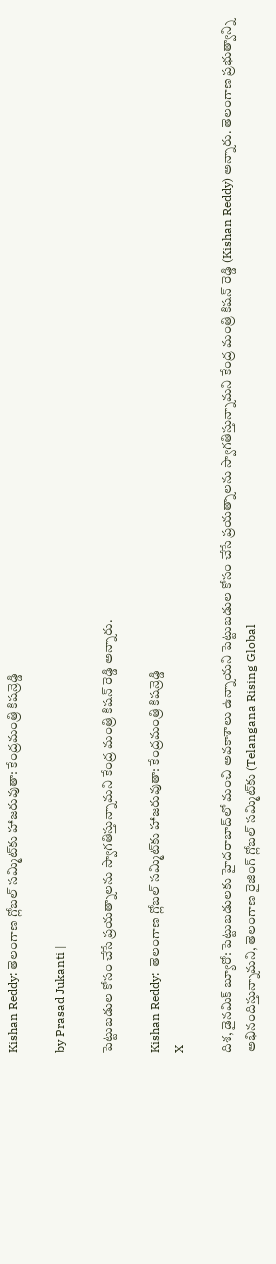Kishan Reddy: తెలంగాణ గ్లోబల్ సమ్మిట్‌కు హాజరువుతా: కేంద్రమంత్రి కిషన్రెడ్డి

by Prasad Jukanti |

పెట్టుబడుల కోసం చేసే ప్రయత్నాలను స్వాగతిస్తున్నామని కేంద్ర మంత్రి కిషన్ రెడ్డి అన్నారు.

Kishan Reddy:  తెలంగాణ గ్లోబల్ సమ్మిట్‌కు హాజరువుతా: కేంద్రమంత్రి కిషన్రెడ్డి
X

దిశ, డైనమిక్ బ్యూరో: పెట్టుబడులకు హైదరాబాద్‍లో మంచి అవకాశాలు ఉన్నాయని పెట్టుబడుల కోసం చేసే ప్రయత్నాలను స్వాగతిస్తున్నామని కేంద్ర మంత్రి కిషన్ రెడ్డి (Kishan Reddy) అన్నారు. తెలంగాణ ప్రభుత్వాన్ని అభినందిస్తున్నామని, తెలంగాణ రైజింగ్ గ్లోబల్ సమ్మిట్‍కు (Telangana Rising Global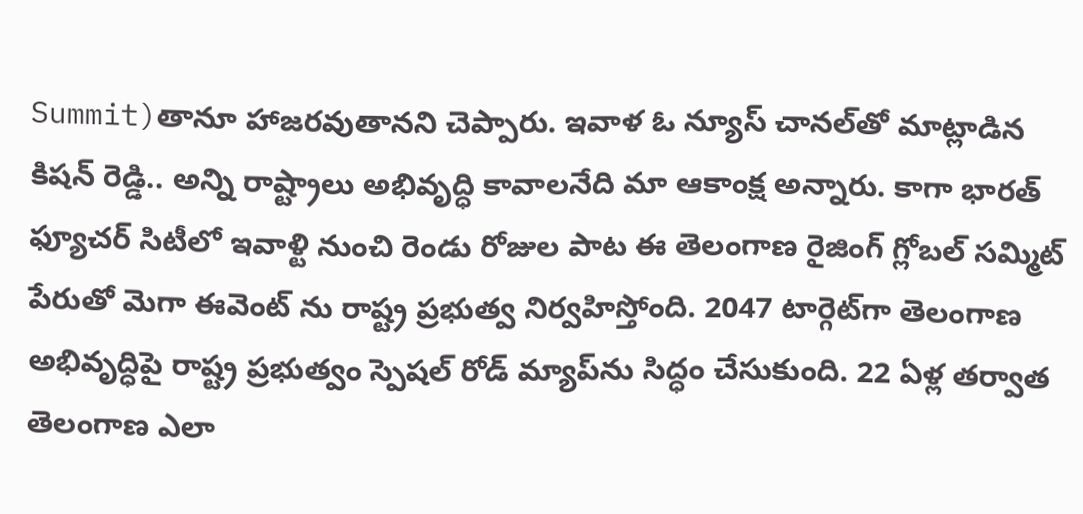Summit)తానూ హాజరవుతానని చెప్పారు. ఇవాళ ఓ న్యూస్ చానల్‍తో మాట్లాడిన కిషన్ రెడ్డి.. అన్ని రాష్ట్రాలు అభివృద్ధి కావాలనేది మా ఆకాంక్ష అన్నారు. కాగా భారత్ ఫ్యూచర్ సిటీలో ఇవాళ్టి నుంచి రెండు రోజుల పాట ఈ తెలంగాణ రైజింగ్ గ్లోబల్ సమ్మిట్ పేరుతో మెగా ఈవెంట్ ను రాష్ట్ర ప్రభుత్వ నిర్వహిస్తోంది. 2047 టార్గెట్‍గా తెలంగాణ అభివృద్ధిపై రాష్ట్ర ప్రభుత్వం స్పెషల్ రోడ్ మ్యాప్‍ను సిద్ధం చేసుకుంది. 22 ఏళ్ల తర్వాత తెలంగాణ ఎలా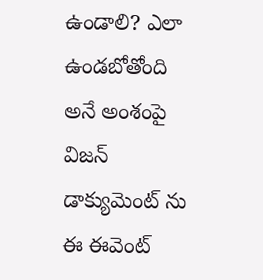ఉండాలి? ఎలా ఉండబోతోంది అనే అంశంపై విజన్ డాక్యుమెంట్ ను ఈ ఈవెంట్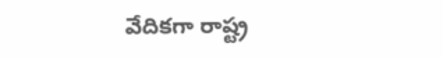వేదికగా రాష్ట్ర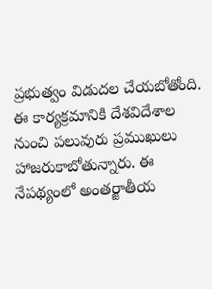ప్రభుత్వం విడుదల చేయబోతోంది. ఈ కార్యక్రమానికి దేశవిదేశాల నుంచి పలువురు ప్రముఖులు హాజరుకాబోతున్నారు. ఈ నేపథ్యంలో అంతర్జాతీయ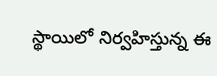స్థాయిలో నిర్వహిస్తున్న ఈ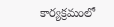కార్యక్రమంలో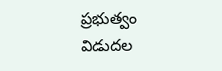ప్రభుత్వం విడుదల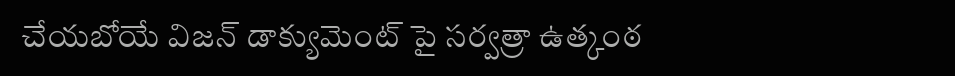చేయబోయే విజన్ డాక్యుమెంట్ పై సర్వత్రా ఉత్కంఠ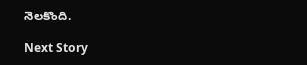నెలకొంది.

Next Story